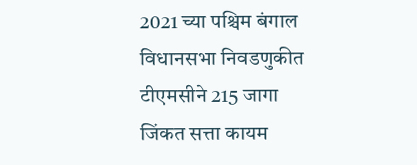2021 च्या पश्चिम बंगाल विधानसभा निवडणुकीत टीएमसीने 215 जागा जिंकत सत्ता कायम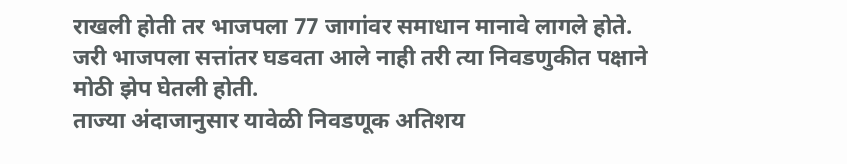राखली होती तर भाजपला 77 जागांवर समाधान मानावे लागले होते. जरी भाजपला सत्तांतर घडवता आले नाही तरी त्या निवडणुकीत पक्षाने मोठी झेप घेतली होती.
ताज्या अंदाजानुसार यावेळी निवडणूक अतिशय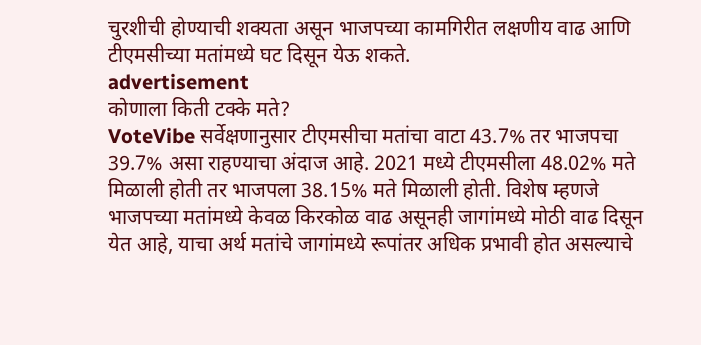चुरशीची होण्याची शक्यता असून भाजपच्या कामगिरीत लक्षणीय वाढ आणि टीएमसीच्या मतांमध्ये घट दिसून येऊ शकते.
advertisement
कोणाला किती टक्के मते?
VoteVibe सर्वेक्षणानुसार टीएमसीचा मतांचा वाटा 43.7% तर भाजपचा 39.7% असा राहण्याचा अंदाज आहे. 2021 मध्ये टीएमसीला 48.02% मते मिळाली होती तर भाजपला 38.15% मते मिळाली होती. विशेष म्हणजे भाजपच्या मतांमध्ये केवळ किरकोळ वाढ असूनही जागांमध्ये मोठी वाढ दिसून येत आहे, याचा अर्थ मतांचे जागांमध्ये रूपांतर अधिक प्रभावी होत असल्याचे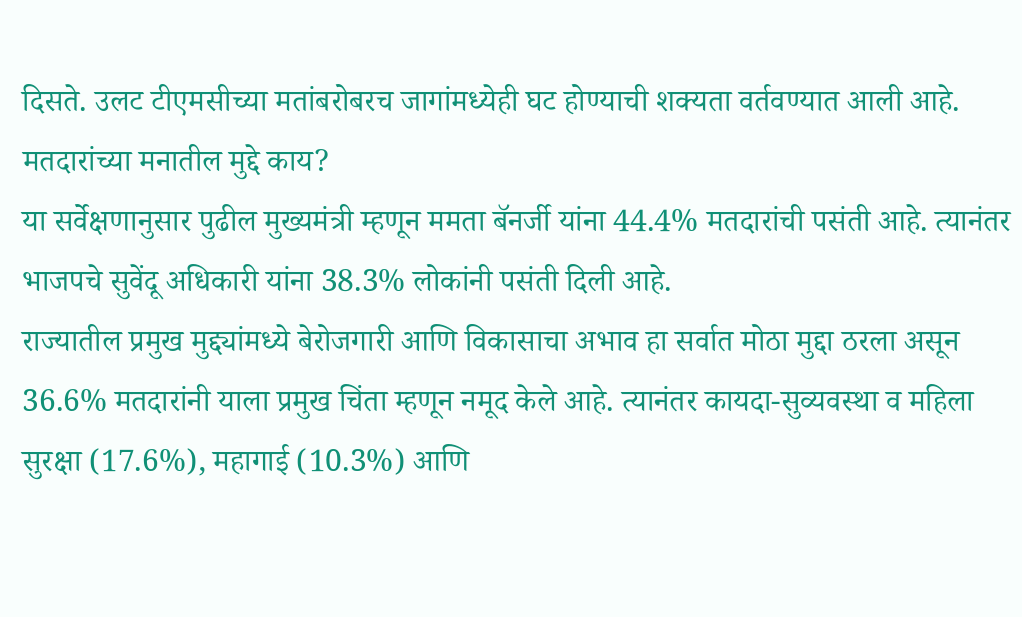दिसते. उलट टीएमसीच्या मतांबरोबरच जागांमध्येही घट होण्याची शक्यता वर्तवण्यात आली आहे.
मतदारांच्या मनातील मुद्दे काय?
या सर्वेक्षणानुसार पुढील मुख्यमंत्री म्हणून ममता बॅनर्जी यांना 44.4% मतदारांची पसंती आहे. त्यानंतर भाजपचे सुवेंदू अधिकारी यांना 38.3% लोकांनी पसंती दिली आहे.
राज्यातील प्रमुख मुद्द्यांमध्ये बेरोजगारी आणि विकासाचा अभाव हा सर्वात मोठा मुद्दा ठरला असून 36.6% मतदारांनी याला प्रमुख चिंता म्हणून नमूद केले आहे. त्यानंतर कायदा-सुव्यवस्था व महिला सुरक्षा (17.6%), महागाई (10.3%) आणि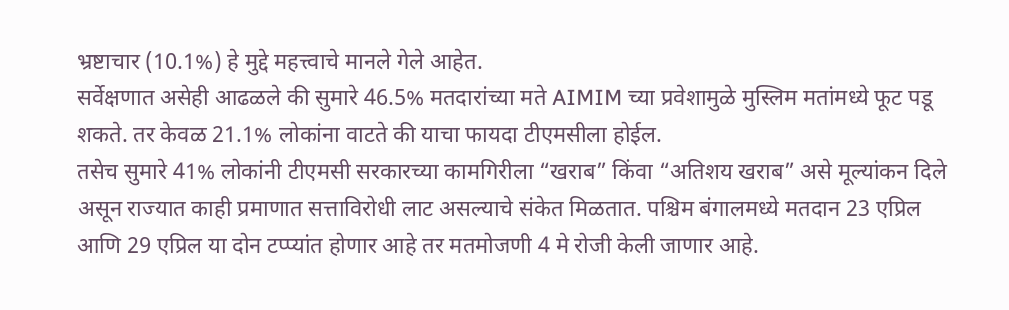भ्रष्टाचार (10.1%) हे मुद्दे महत्त्वाचे मानले गेले आहेत.
सर्वेक्षणात असेही आढळले की सुमारे 46.5% मतदारांच्या मते AIMIM च्या प्रवेशामुळे मुस्लिम मतांमध्ये फूट पडू शकते. तर केवळ 21.1% लोकांना वाटते की याचा फायदा टीएमसीला होईल.
तसेच सुमारे 41% लोकांनी टीएमसी सरकारच्या कामगिरीला “खराब” किंवा “अतिशय खराब” असे मूल्यांकन दिले असून राज्यात काही प्रमाणात सत्ताविरोधी लाट असल्याचे संकेत मिळतात. पश्चिम बंगालमध्ये मतदान 23 एप्रिल आणि 29 एप्रिल या दोन टप्प्यांत होणार आहे तर मतमोजणी 4 मे रोजी केली जाणार आहे.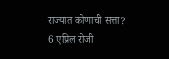राज्यात कोणाची सत्ता?
6 एप्रिल रोजी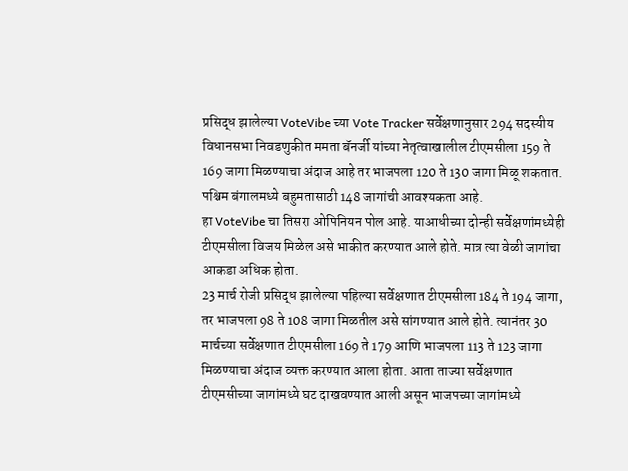प्रसिद्ध झालेल्या VoteVibe च्या Vote Tracker सर्वेक्षणानुसार 294 सदस्यीय विधानसभा निवडणुकीत ममता बॅनर्जी यांच्या नेतृत्वाखालील टीएमसीला 159 ते 169 जागा मिळण्याचा अंदाज आहे तर भाजपला 120 ते 130 जागा मिळू शकतात. पश्चिम बंगालमध्ये बहुमतासाठी 148 जागांची आवश्यकता आहे.
हा VoteVibe चा तिसरा ओपिनियन पोल आहे. याआधीच्या दोन्ही सर्वेक्षणांमध्येही टीएमसीला विजय मिळेल असे भाकीत करण्यात आले होते. मात्र त्या वेळी जागांचा आकडा अधिक होता.
23 मार्च रोजी प्रसिद्ध झालेल्या पहिल्या सर्वेक्षणात टीएमसीला 184 ते 194 जागा, तर भाजपला 98 ते 108 जागा मिळतील असे सांगण्यात आले होते. त्यानंतर 30 मार्चच्या सर्वेक्षणात टीएमसीला 169 ते 179 आणि भाजपला 113 ते 123 जागा मिळण्याचा अंदाज व्यक्त करण्यात आला होता. आता ताज्या सर्वेक्षणात टीएमसीच्या जागांमध्ये घट दाखवण्यात आली असून भाजपच्या जागांमध्ये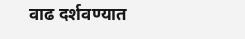वाढ दर्शवण्यात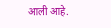आली आहे.